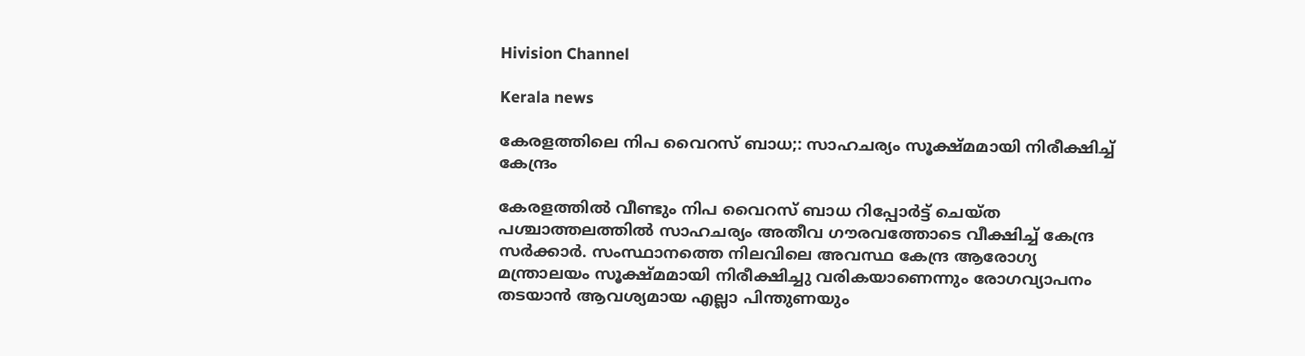Hivision Channel

Kerala news

കേരളത്തിലെ നിപ വൈറസ് ബാധ;: സാഹചര്യം സൂക്ഷ്മമായി നിരീക്ഷിച്ച് കേന്ദ്രം

കേരളത്തില്‍ വീണ്ടും നിപ വൈറസ് ബാധ റിപ്പോര്‍ട്ട് ചെയ്ത പശ്ചാത്തലത്തില്‍ സാഹചര്യം അതീവ ഗൗരവത്തോടെ വീക്ഷിച്ച് കേന്ദ്ര സര്‍ക്കാര്‍. സംസ്ഥാനത്തെ നിലവിലെ അവസ്ഥ കേന്ദ്ര ആരോഗ്യ മന്ത്രാലയം സൂക്ഷ്മമായി നിരീക്ഷിച്ചു വരികയാണെന്നും രോഗവ്യാപനം തടയാന്‍ ആവശ്യമായ എല്ലാ പിന്തുണയും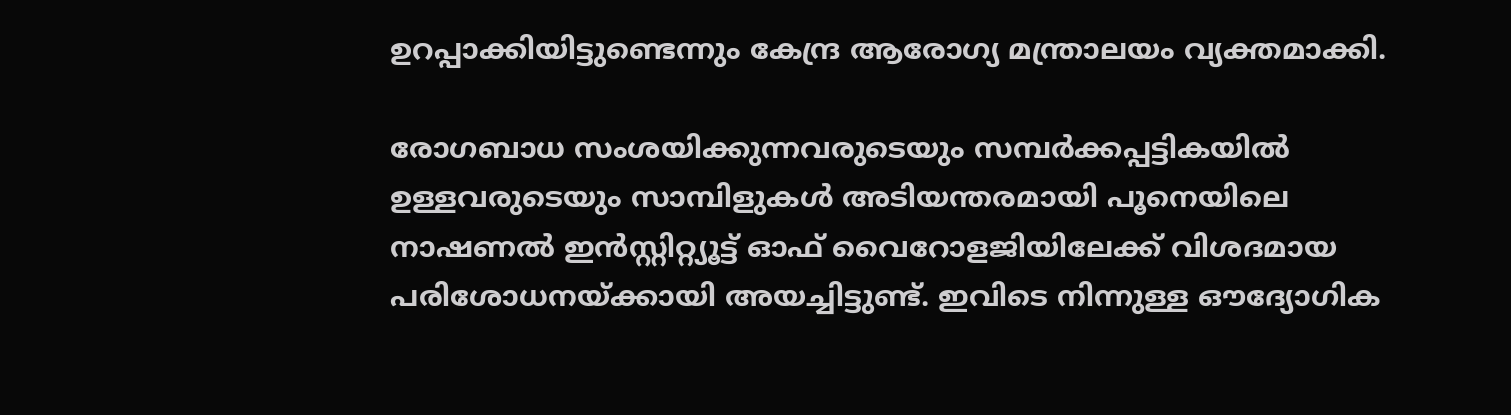ഉറപ്പാക്കിയിട്ടുണ്ടെന്നും കേന്ദ്ര ആരോഗ്യ മന്ത്രാലയം വ്യക്തമാക്കി.

രോഗബാധ സംശയിക്കുന്നവരുടെയും സമ്പര്‍ക്കപ്പട്ടികയില്‍ ഉള്ളവരുടെയും സാമ്പിളുകള്‍ അടിയന്തരമായി പൂനെയിലെ നാഷണല്‍ ഇന്‍സ്റ്റിറ്റ്യൂട്ട് ഓഫ് വൈറോളജിയിലേക്ക് വിശദമായ പരിശോധനയ്ക്കായി അയച്ചിട്ടുണ്ട്. ഇവിടെ നിന്നുള്ള ഔദ്യോഗിക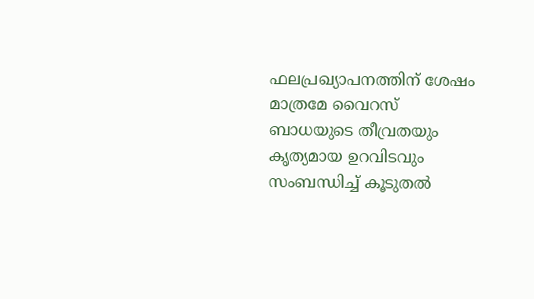ഫലപ്രഖ്യാപനത്തിന് ശേഷം മാത്രമേ വൈറസ് ബാധയുടെ തീവ്രതയും കൃത്യമായ ഉറവിടവും സംബന്ധിച്ച് കൂടുതല്‍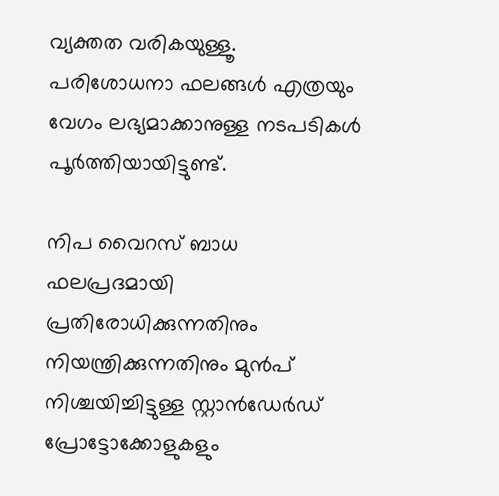വ്യക്തത വരികയുള്ളൂ. പരിശോധനാ ഫലങ്ങള്‍ എത്രയും വേഗം ലഭ്യമാക്കാനുള്ള നടപടികള്‍ പൂര്‍ത്തിയായിട്ടുണ്ട്.

നിപ വൈറസ് ബാധ ഫലപ്രദമായി പ്രതിരോധിക്കുന്നതിനും നിയന്ത്രിക്കുന്നതിനും മുന്‍പ് നിശ്ചയിച്ചിട്ടുള്ള സ്റ്റാന്‍ഡേര്‍ഡ് പ്രോട്ടോക്കോളുകളും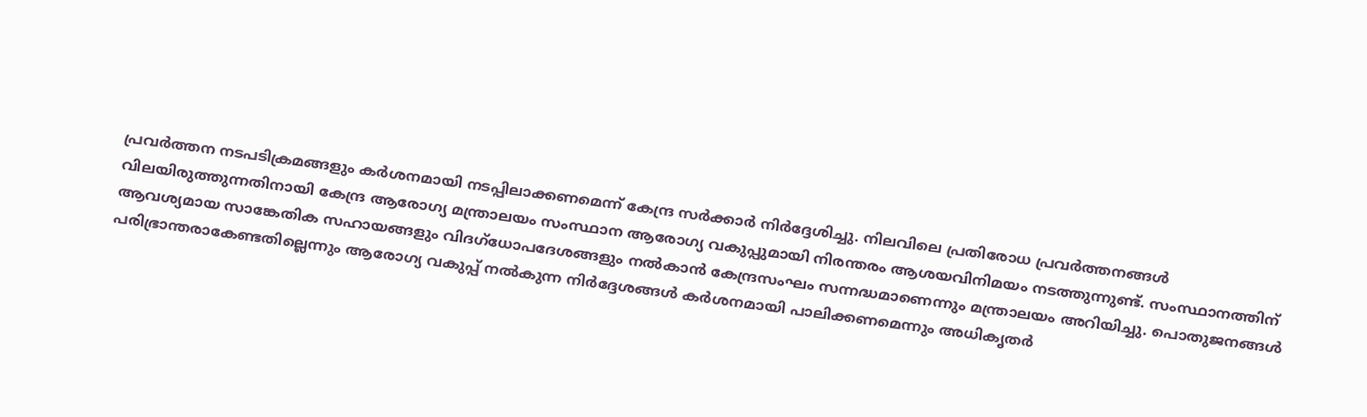പ്രവര്‍ത്തന നടപടിക്രമങ്ങളും കര്‍ശനമായി നടപ്പിലാക്കണമെന്ന് കേന്ദ്ര സര്‍ക്കാര്‍ നിര്‍ദ്ദേശിച്ചു. നിലവിലെ പ്രതിരോധ പ്രവര്‍ത്തനങ്ങള്‍ വിലയിരുത്തുന്നതിനായി കേന്ദ്ര ആരോഗ്യ മന്ത്രാലയം സംസ്ഥാന ആരോഗ്യ വകുപ്പുമായി നിരന്തരം ആശയവിനിമയം നടത്തുന്നുണ്ട്. സംസ്ഥാനത്തിന് ആവശ്യമായ സാങ്കേതിക സഹായങ്ങളും വിദഗ്‌ധോപദേശങ്ങളും നല്‍കാന്‍ കേന്ദ്രസംഘം സന്നദ്ധമാണെന്നും മന്ത്രാലയം അറിയിച്ചു. പൊതുജനങ്ങള്‍ പരിഭ്രാന്തരാകേണ്ടതില്ലെന്നും ആരോഗ്യ വകുപ്പ് നല്‍കുന്ന നിര്‍ദ്ദേശങ്ങള്‍ കര്‍ശനമായി പാലിക്കണമെന്നും അധികൃതര്‍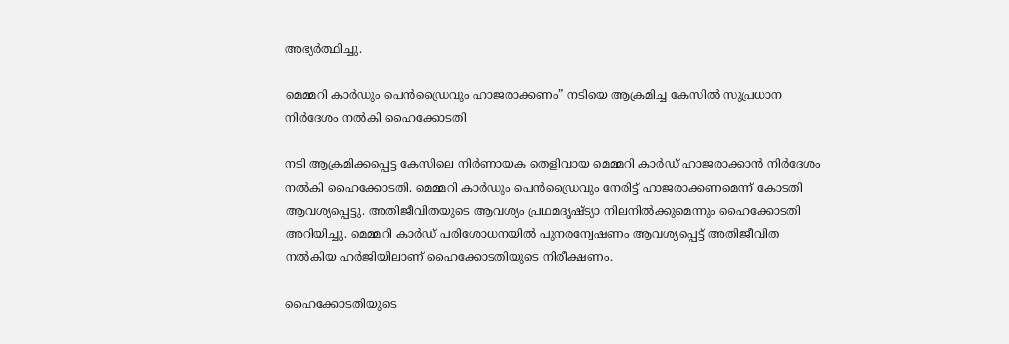അഭ്യര്‍ത്ഥിച്ചു.

മെമ്മറി കാര്‍ഡും പെന്‍ഡ്രൈവും ഹാജരാക്കണം” നടിയെ ആക്രമിച്ച കേസില്‍ സുപ്രധാന നിര്‍ദേശം നല്‍കി ഹൈക്കോടതി

നടി ആക്രമിക്കപ്പെട്ട കേസിലെ നിര്‍ണായക തെളിവായ മെമ്മറി കാര്‍ഡ് ഹാജരാക്കാന്‍ നിര്‍ദേശം നല്‍കി ഹൈക്കോടതി. മെമ്മറി കാര്‍ഡും പെന്‍ഡ്രൈവും നേരിട്ട് ഹാജരാക്കണമെന്ന് കോടതി ആവശ്യപ്പെട്ടു. അതിജീവിതയുടെ ആവശ്യം പ്രഥമദൃഷ്ട്യാ നിലനില്‍ക്കുമെന്നും ഹൈക്കോടതി അറിയിച്ചു. മെമ്മറി കാര്‍ഡ് പരിശോധനയില്‍ പുനരന്വേഷണം ആവശ്യപ്പെട്ട് അതിജീവിത നല്‍കിയ ഹര്‍ജിയിലാണ് ഹൈക്കോടതിയുടെ നിരീക്ഷണം.

ഹൈക്കോടതിയുടെ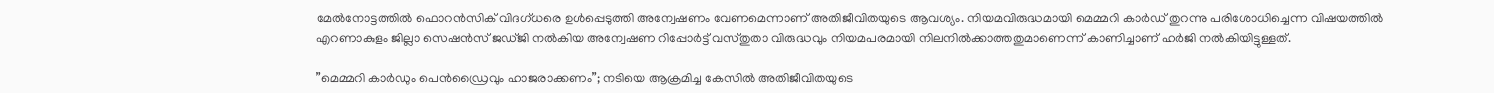മേല്‍നോട്ടത്തില്‍ ഫൊറന്‍സിക് വിദഗ്ധരെ ഉള്‍പ്പെടുത്തി അന്വേഷണം വേണമെന്നാണ് അതിജീവിതയുടെ ആവശ്യം. നിയമവിരുദ്ധമായി മെമ്മറി കാര്‍ഡ് തുറന്നു പരിശോധിച്ചെന്ന വിഷയത്തില്‍ എറണാകുളം ജില്ലാ സെഷന്‍സ് ജഡ്ജി നല്‍കിയ അന്വേഷണ റിപ്പോര്‍ട്ട് വസ്തുതാ വിരുദ്ധവും നിയമപരമായി നിലനില്‍ക്കാത്തതുമാണെന്ന് കാണിച്ചാണ് ഹര്‍ജി നല്‍കിയിട്ടുള്ളത്.

”മെമ്മറി കാര്‍ഡും പെന്‍ഡ്രൈവും ഹാജരാക്കണം”; നടിയെ ആക്രമിച്ച കേസില്‍ അതിജീവിതയുടെ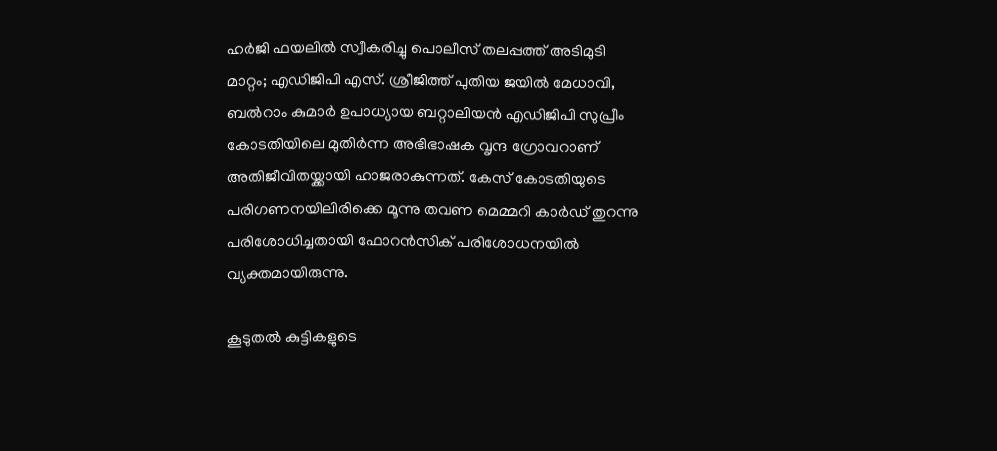ഹര്‍ജി ഫയലില്‍ സ്വീകരിച്ചു പൊലീസ് തലപ്പത്ത് അടിമുടി മാറ്റം; എഡിജിപി എസ്. ശ്രീജിത്ത് പുതിയ ജയില്‍ മേധാവി, ബല്‍റാം കുമാര്‍ ഉപാധ്യായ ബറ്റാലിയന്‍ എഡിജിപി സുപ്രീം കോടതിയിലെ മുതിര്‍ന്ന അഭിഭാഷക വൃന്ദ ഗ്രോവറാണ് അതിജീവിതയ്ക്കായി ഹാജരാകുന്നത്. കേസ് കോടതിയുടെ പരിഗണനയിലിരിക്കെ മൂന്നു തവണ മെമ്മറി കാര്‍ഡ് തുറന്നു പരിശോധിച്ചതായി ഫോറന്‍സിക് പരിശോധനയില്‍ വ്യക്തമായിരുന്നു.

കൂടുതല്‍ കുട്ടികളുടെ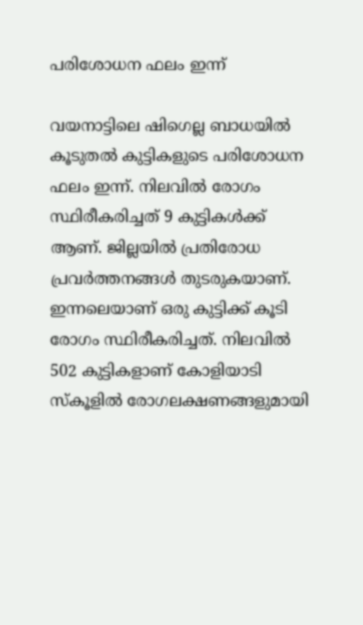പരിശോധന ഫലം ഇന്ന്

വയനാട്ടിലെ ഷിഗെല്ല ബാധയില്‍ കൂടുതല്‍ കുട്ടികളുടെ പരിശോധന ഫലം ഇന്ന്. നിലവില്‍ രോഗം സ്ഥിരീകരിച്ചത് 9 കുട്ടികള്‍ക്ക് ആണ്. ജില്ലയില്‍ പ്രതിരോധ പ്രവര്‍ത്തനങ്ങള്‍ തുടരുകയാണ്. ഇന്നലെയാണ് ഒരു കുട്ടിക്ക് കൂടി രോഗം സ്ഥിരീകരിച്ചത്. നിലവില്‍ 502 കുട്ടികളാണ് കോളിയാടി സ്‌കൂളില്‍ രോഗലക്ഷണങ്ങളുമായി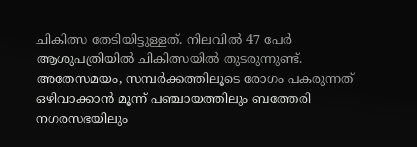ചികിത്സ തേടിയിട്ടുള്ളത്. നിലവില്‍ 47 പേര്‍ ആശുപത്രിയില്‍ ചികിത്സയില്‍ തുടരുന്നുണ്ട്. അതേസമയം, സമ്പര്‍ക്കത്തിലൂടെ രോഗം പകരുന്നത് ഒഴിവാക്കാന്‍ മൂന്ന് പഞ്ചായത്തിലും ബത്തേരി നഗരസഭയിലും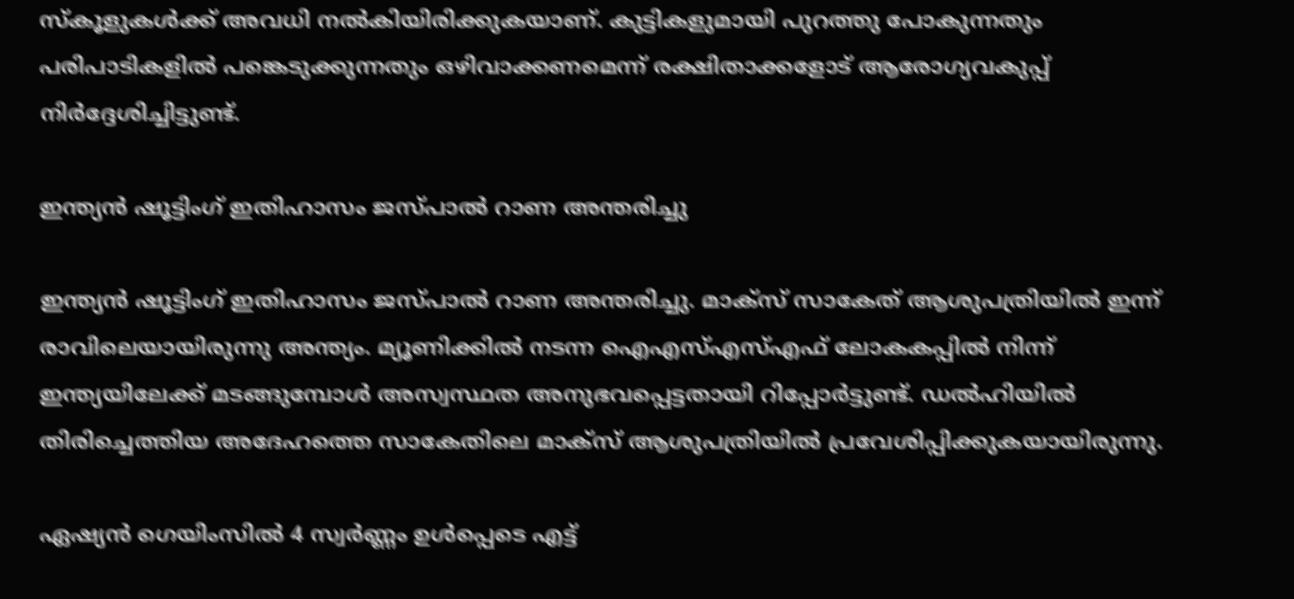സ്‌കൂളുകള്‍ക്ക് അവധി നല്‍കിയിരിക്കുകയാണ്. കുട്ടികളുമായി പുറത്തു പോകുന്നതും പരിപാടികളില്‍ പങ്കെടുക്കുന്നതും ഒഴിവാക്കണമെന്ന് രക്ഷിതാക്കളോട് ആരോഗ്യവകുപ്പ് നിര്‍ദ്ദേശിച്ചിട്ടുണ്ട്.

ഇന്ത്യന്‍ ഷൂട്ടിംഗ് ഇതിഹാസം ജസ്പാല്‍ റാണ അന്തരിച്ചു

ഇന്ത്യന്‍ ഷൂട്ടിംഗ് ഇതിഹാസം ജസ്പാല്‍ റാണ അന്തരിച്ചു. മാക്‌സ് സാകേത് ആശുപത്രിയില്‍ ഇന്ന് രാവിലെയായിരുന്നു അന്ത്യം. മ്യൂണിക്കില്‍ നടന്ന ഐഎസ്എസ്എഫ് ലോകകപ്പില്‍ നിന്ന് ഇന്ത്യയിലേക്ക് മടങ്ങുമ്പോള്‍ അസ്വസ്ഥത അനുഭവപ്പെട്ടതായി റിപ്പോര്‍ട്ടുണ്ട്. ഡല്‍ഹിയില്‍ തിരിച്ചെത്തിയ അദേഹത്തെ സാകേതിലെ മാക്‌സ് ആശുപത്രിയില്‍ പ്രവേശിപ്പിക്കുകയായിരുന്നു.

ഏഷ്യന്‍ ഗെയിംസില്‍ 4 സ്വര്‍ണ്ണം ഉള്‍പ്പെടെ എട്ട്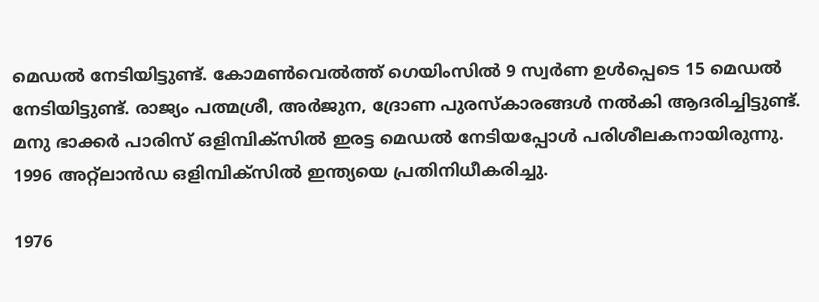മെഡല്‍ നേടിയിട്ടുണ്ട്. കോമണ്‍വെല്‍ത്ത് ഗെയിംസില്‍ 9 സ്വര്‍ണ ഉള്‍പ്പെടെ 15 മെഡല്‍ നേടിയിട്ടുണ്ട്. രാജ്യം പത്മശ്രീ, അര്‍ജുന, ദ്രോണ പുരസ്‌കാരങ്ങള്‍ നല്‍കി ആദരിച്ചിട്ടുണ്ട്. മനു ഭാക്കര്‍ പാരിസ് ഒളിമ്പിക്‌സില്‍ ഇരട്ട മെഡല്‍ നേടിയപ്പോള്‍ പരിശീലകനായിരുന്നു. 1996 അറ്റ്‌ലാന്‍ഡ ഒളിമ്പിക്‌സില്‍ ഇന്ത്യയെ പ്രതിനിധീകരിച്ചു.

1976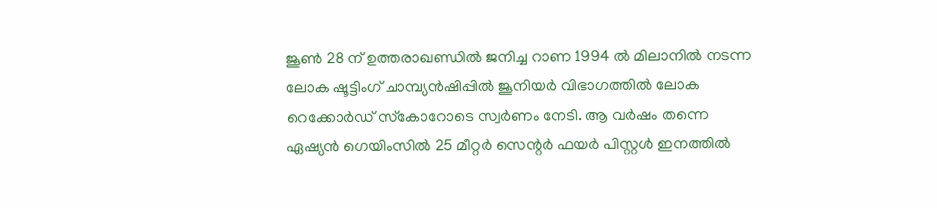ജൂണ്‍ 28 ന് ഉത്തരാഖണ്ഡില്‍ ജനിച്ച റാണ 1994 ല്‍ മിലാനില്‍ നടന്ന ലോക ഷൂട്ടിംഗ് ചാമ്പ്യന്‍ഷിപ്പില്‍ ജൂനിയര്‍ വിഭാഗത്തില്‍ ലോക റെക്കോര്‍ഡ് സ്‌കോറോടെ സ്വര്‍ണം നേടി. ആ വര്‍ഷം തന്നെ ഏഷ്യന്‍ ഗെയിംസില്‍ 25 മീറ്റര്‍ സെന്റര്‍ ഫയര്‍ പിസ്റ്റള്‍ ഇനത്തില്‍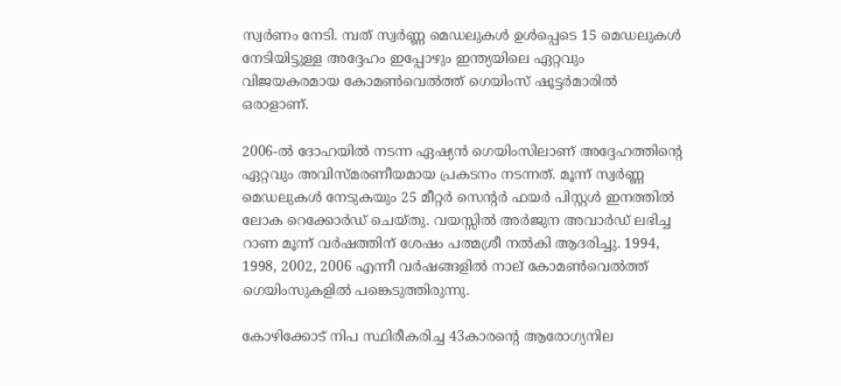സ്വര്‍ണം നേടി. മ്പത് സ്വര്‍ണ്ണ മെഡലുകള്‍ ഉള്‍പ്പെടെ 15 മെഡലുകള്‍ നേടിയിട്ടുള്ള അദ്ദേഹം ഇപ്പോഴും ഇന്ത്യയിലെ ഏറ്റവും വിജയകരമായ കോമണ്‍വെല്‍ത്ത് ഗെയിംസ് ഷൂട്ടര്‍മാരില്‍ ഒരാളാണ്.

2006-ല്‍ ദോഹയില്‍ നടന്ന ഏഷ്യന്‍ ഗെയിംസിലാണ് അദ്ദേഹത്തിന്റെ ഏറ്റവും അവിസ്മരണീയമായ പ്രകടനം നടന്നത്. മൂന്ന് സ്വര്‍ണ്ണ മെഡലുകള്‍ നേടുകയും 25 മീറ്റര്‍ സെന്റര്‍ ഫയര്‍ പിസ്റ്റള്‍ ഇനത്തില്‍ ലോക റെക്കോര്‍ഡ് ചെയ്തു. വയസ്സില്‍ അര്‍ജുന അവാര്‍ഡ് ലഭിച്ച റാണ മൂന്ന് വര്‍ഷത്തിന് ശേഷം പത്മശ്രീ നല്‍കി ആദരിച്ചു. 1994, 1998, 2002, 2006 എന്നീ വര്‍ഷങ്ങളില്‍ നാല് കോമണ്‍വെല്‍ത്ത് ഗെയിംസുകളില്‍ പങ്കെടുത്തിരുന്നു.

കോഴിക്കോട് നിപ സ്ഥിരീകരിച്ച 43കാരന്റെ ആരോഗ്യനില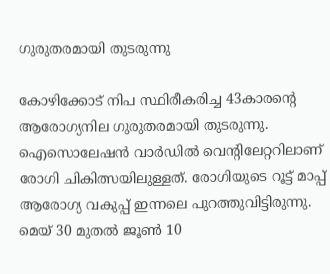ഗുരുതരമായി തുടരുന്നു

കോഴിക്കോട് നിപ സ്ഥിരീകരിച്ച 43കാരന്റെ ആരോഗ്യനില ഗുരുതരമായി തുടരുന്നു. ഐസൊലേഷന്‍ വാര്‍ഡില്‍ വെന്റിലേറ്ററിലാണ് രോഗി ചികിത്സയിലുള്ളത്. രോഗിയുടെ റൂട്ട് മാപ്പ് ആരോഗ്യ വകുപ്പ് ഇന്നലെ പുറത്തുവിട്ടിരുന്നു. മെയ് 30 മുതല്‍ ജൂണ്‍ 10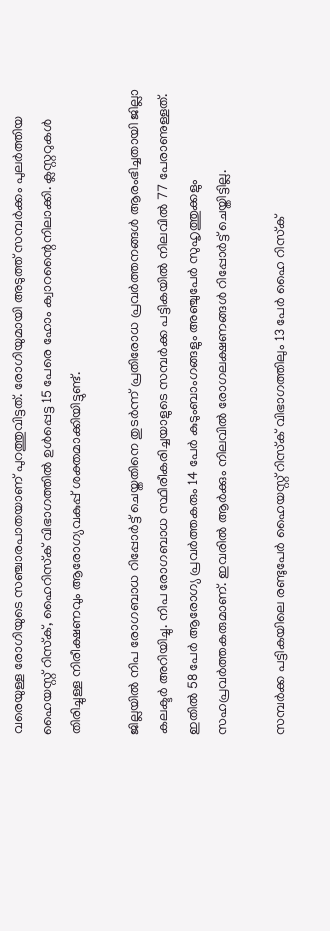വരെയുള്ള രോഗിയുടെ സഞ്ചാരപാതയാണ് പുറത്തുവിട്ടത്. രോഗിയുമായി അടുത്ത് സമ്പര്‍ക്കം പുലര്‍ത്തിയ ഹൈയസ്റ്റ് റിസ്‌ക്, ഹൈറിസ്‌ക് വിഭാഗത്തില്‍ ഉള്‍പ്പെട്ട 15 പേരെ ഹോം ക്വാറന്റൈനിലാക്കി. ക്ലസ്റ്ററുകള്‍ തിരിച്ചുള്ള നിരീക്ഷണവും ആരോഗ്യവകുപ്പ് ശക്തമാക്കിയിട്ടുണ്ട്.

ജില്ലയില്‍ നിപ രോഗബാധ റിപ്പോര്‍ട്ട് ചെയ്തതിനെ തുടര്‍ന്ന് പ്രതിരോധ പ്രവര്‍ത്തനങ്ങള്‍ ആരംഭിച്ചതായി ജില്ലാ കലക്ടര്‍ അറിയിച്ചു. നിപ രോഗബാധ സ്ഥിരീകരിച്ചയാളുടെ സമ്പര്‍ക്ക പട്ടികയില്‍ നിലവില്‍ 77 പേരാണുള്ളത്. ഇതില്‍ 58 പേര്‍ ആരോഗ്യ പ്രവര്‍ത്തകരും 14 പേര്‍ കുടുംബാംഗങ്ങളും അഞ്ചുപേര്‍ സുഹൃത്തുക്കളും സഹപ്രവര്‍ത്തകരുമാണ്. ഇവരില്‍ ആര്‍ക്കും നിലവില്‍ രോഗലക്ഷണങ്ങള്‍ റിപ്പോര്‍ട്ട് ചെയ്തിട്ടില്ല.

സമ്പര്‍ക്ക പട്ടികയിലെ രണ്ടുപേര്‍ ഹൈയസ്റ്റ് റിസ്‌ക് വിഭാഗത്തിലും 13 പേര്‍ ഹൈ റിസ്‌ക്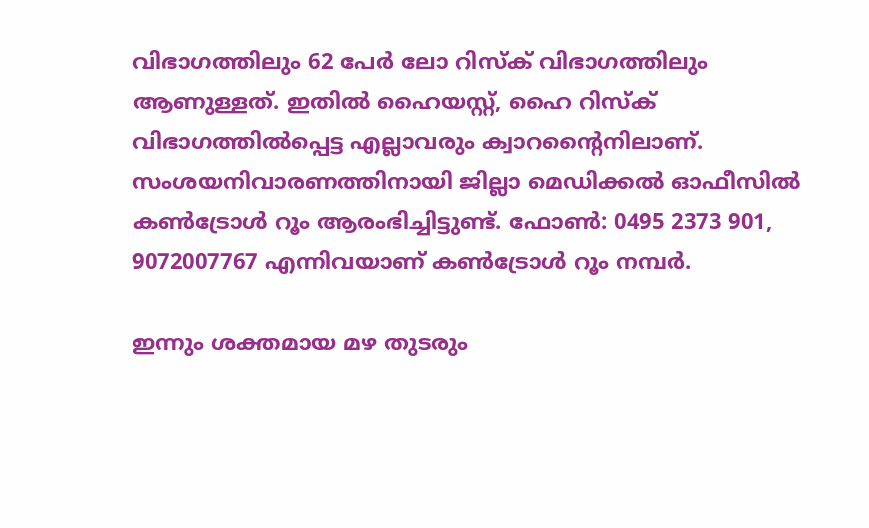വിഭാഗത്തിലും 62 പേര്‍ ലോ റിസ്‌ക് വിഭാഗത്തിലും ആണുള്ളത്. ഇതില്‍ ഹൈയസ്റ്റ്, ഹൈ റിസ്‌ക് വിഭാഗത്തില്‍പ്പെട്ട എല്ലാവരും ക്വാറന്റൈനിലാണ്. സംശയനിവാരണത്തിനായി ജില്ലാ മെഡിക്കല്‍ ഓഫീസില്‍ കണ്‍ട്രോള്‍ റൂം ആരംഭിച്ചിട്ടുണ്ട്. ഫോണ്‍: 0495 2373 901, 9072007767 എന്നിവയാണ് കണ്‍ട്രോള്‍ റൂം നമ്പര്‍.

ഇന്നും ശക്തമായ മഴ തുടരും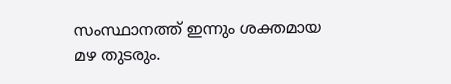സംസ്ഥാനത്ത് ഇന്നും ശക്തമായ മഴ തുടരും.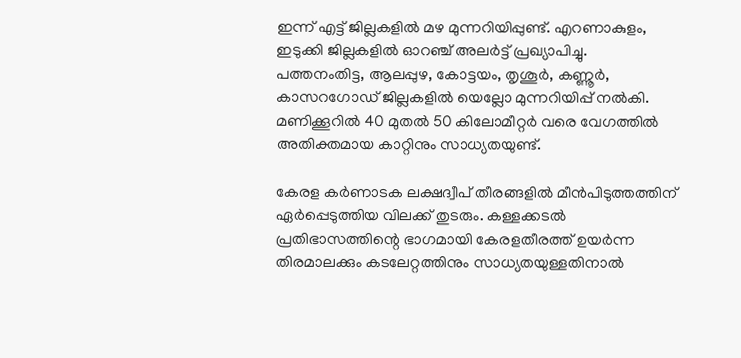ഇന്ന് എട്ട് ജില്ലകളില്‍ മഴ മുന്നറിയിപ്പുണ്ട്. എറണാകുളം, ഇടുക്കി ജില്ലകളില്‍ ഓറഞ്ച് അലര്‍ട്ട് പ്രഖ്യാപിച്ചു. പത്തനംതിട്ട, ആലപ്പുഴ, കോട്ടയം, തൃശൂര്‍, കണ്ണൂര്‍, കാസറഗോഡ് ജില്ലകളില്‍ യെല്ലോ മുന്നറിയിപ്പ് നല്‍കി. മണിക്കൂറില്‍ 40 മുതല്‍ 50 കിലോമീറ്റര്‍ വരെ വേഗത്തില്‍ അതിക്തമായ കാറ്റിനും സാധ്യതയുണ്ട്.

കേരള കര്‍ണാടക ലക്ഷദ്വീപ് തീരങ്ങളില്‍ മീന്‍പിടുത്തത്തിന് ഏര്‍പ്പെടുത്തിയ വിലക്ക് തുടരും. കള്ളക്കടല്‍ പ്രതിഭാസത്തിന്റെ ഭാഗമായി കേരളതീരത്ത് ഉയര്‍ന്ന തിരമാലക്കും കടലേറ്റത്തിനും സാധ്യതയുള്ളതിനാല്‍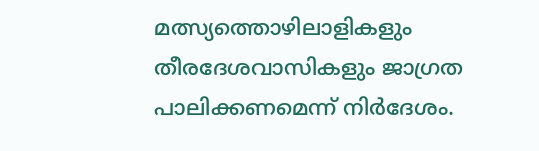മത്സ്യത്തൊഴിലാളികളും തീരദേശവാസികളും ജാഗ്രത പാലിക്കണമെന്ന് നിര്‍ദേശം.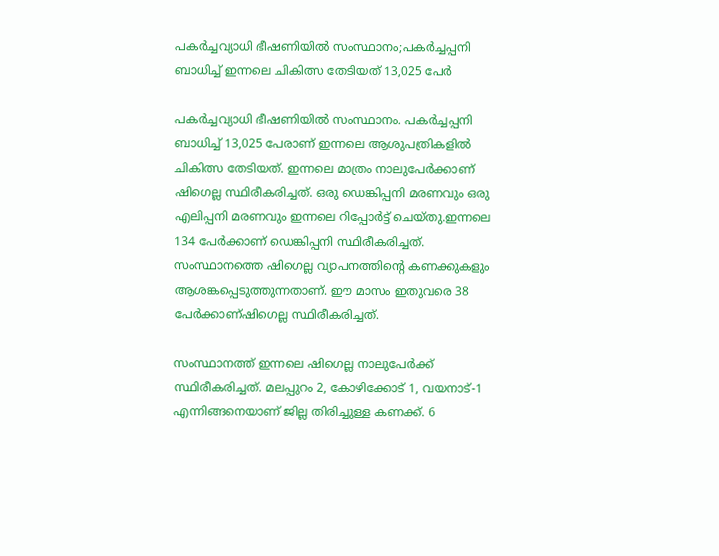പകര്‍ച്ചവ്യാധി ഭീഷണിയില്‍ സംസ്ഥാനം;പകര്‍ച്ചപ്പനി ബാധിച്ച് ഇന്നലെ ചികിത്സ തേടിയത് 13,025 പേര്‍

പകര്‍ച്ചവ്യാധി ഭീഷണിയില്‍ സംസ്ഥാനം. പകര്‍ച്ചപ്പനി ബാധിച്ച് 13,025 പേരാണ് ഇന്നലെ ആശുപത്രികളില്‍ ചികിത്സ തേടിയത്. ഇന്നലെ മാത്രം നാലുപേര്‍ക്കാണ് ഷിഗെല്ല സ്ഥിരീകരിച്ചത്. ഒരു ഡെങ്കിപ്പനി മരണവും ഒരു എലിപ്പനി മരണവും ഇന്നലെ റിപ്പോര്‍ട്ട് ചെയ്തു.ഇന്നലെ 134 പേര്‍ക്കാണ് ഡെങ്കിപ്പനി സ്ഥിരീകരിച്ചത്. സംസ്ഥാനത്തെ ഷിഗെല്ല വ്യാപനത്തിന്റെ കണക്കുകളും ആശങ്കപ്പെടുത്തുന്നതാണ്. ഈ മാസം ഇതുവരെ 38 പേര്‍ക്കാണ്ഷിഗെല്ല സ്ഥിരീകരിച്ചത്.

സംസ്ഥാനത്ത് ഇന്നലെ ഷിഗെല്ല നാലുപേര്‍ക്ക് സ്ഥിരീകരിച്ചത്. മലപ്പുറം 2, കോഴിക്കോട് 1, വയനാട്-1 എന്നിങ്ങനെയാണ് ജില്ല തിരിച്ചുള്ള കണക്ക്. 6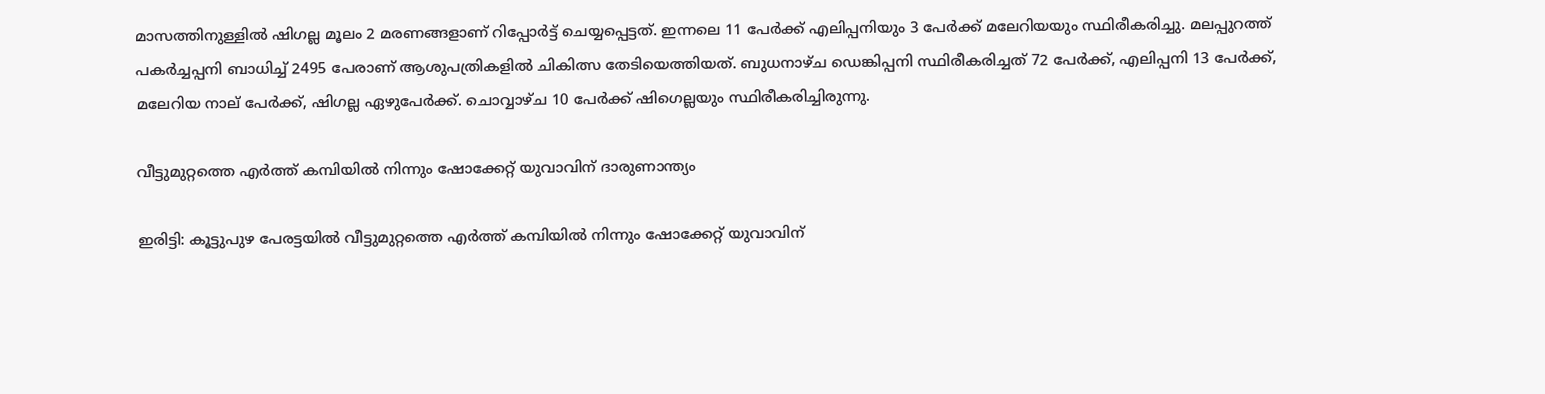മാസത്തിനുള്ളില്‍ ഷിഗല്ല മൂലം 2 മരണങ്ങളാണ് റിപ്പോര്‍ട്ട് ചെയ്യപ്പെട്ടത്. ഇന്നലെ 11 പേര്‍ക്ക് എലിപ്പനിയും 3 പേര്‍ക്ക് മലേറിയയും സ്ഥിരീകരിച്ചു. മലപ്പുറത്ത് പകര്‍ച്ചപ്പനി ബാധിച്ച് 2495 പേരാണ് ആശുപത്രികളില്‍ ചികിത്സ തേടിയെത്തിയത്. ബുധനാഴ്ച ഡെങ്കിപ്പനി സ്ഥിരീകരിച്ചത് 72 പേര്‍ക്ക്, എലിപ്പനി 13 പേര്‍ക്ക്, മലേറിയ നാല് പേര്‍ക്ക്, ഷിഗല്ല ഏഴുപേര്‍ക്ക്. ചൊവ്വാഴ്ച 10 പേര്‍ക്ക് ഷിഗെല്ലയും സ്ഥിരീകരിച്ചിരുന്നു.

വീട്ടുമുറ്റത്തെ എർത്ത് കമ്പിയിൽ നിന്നും ഷോക്കേറ്റ് യുവാവിന് ദാരുണാന്ത്യം

ഇരിട്ടി: കൂട്ടുപുഴ പേരട്ടയിൽ വീട്ടുമുറ്റത്തെ എർത്ത് കമ്പിയിൽ നിന്നും ഷോക്കേറ്റ് യുവാവിന്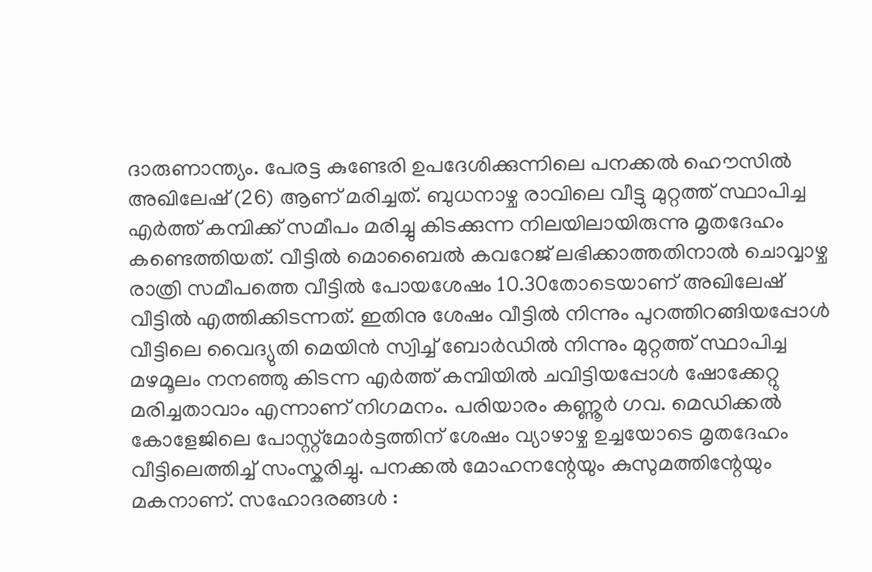ദാരുണാന്ത്യം. പേരട്ട കുണ്ടേരി ഉപദേശിക്കുന്നിലെ പനക്കൽ ഹൌസിൽ അഖിലേഷ് (26) ആണ് മരിച്ചത്. ബുധനാഴ്ച രാവിലെ വീട്ടു മുറ്റത്ത് സ്ഥാപിച്ച എർത്ത് കമ്പിക്ക് സമീപം മരിച്ചു കിടക്കുന്ന നിലയിലായിരുന്നു മൃതദേഹം കണ്ടെത്തിയത്. വീട്ടിൽ മൊബൈൽ കവറേജ് ലഭിക്കാത്തതിനാൽ ചൊവ്വാഴ്ച രാത്രി സമീപത്തെ വീട്ടിൽ പോയശേഷം 10.30തോടെയാണ് അഖിലേഷ് വീട്ടിൽ എത്തിക്കിടന്നത്‌. ഇതിനു ശേഷം വീട്ടിൽ നിന്നും പുറത്തിറങ്ങിയപ്പോൾ വീട്ടിലെ വൈദ്യുതി മെയിൻ സ്വിച്ച് ബോർഡിൽ നിന്നും മുറ്റത്ത് സ്ഥാപിച്ച മഴമൂലം നനഞ്ഞു കിടന്ന എർത്ത്‌ കമ്പിയിൽ ചവിട്ടിയപ്പോൾ ഷോക്കേറ്റു മരിച്ചതാവാം എന്നാണ് നിഗമനം. പരിയാരം കണ്ണൂർ ഗവ. മെഡിക്കൽ കോളേജിലെ പോസ്റ്റ്മോർട്ടത്തിന് ശേഷം വ്യാഴാഴ്ച ഉച്ചയോടെ മൃതദേഹം വീട്ടിലെത്തിച്ച് സംസ്കരിച്ചു. പനക്കൽ മോഹനന്റേയും കുസുമത്തിന്റേയും മകനാണ്. സഹോദരങ്ങൾ :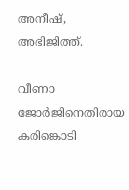അനീഷ്, അഭിജിത്ത്.

വീണാ ജോര്‍ജിനെതിരായ കരിങ്കൊടി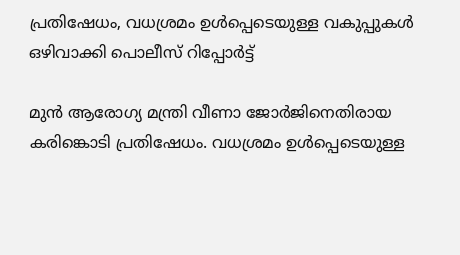പ്രതിഷേധം, വധശ്രമം ഉള്‍പ്പെടെയുള്ള വകുപ്പുകള്‍ ഒഴിവാക്കി പൊലീസ് റിപ്പോര്‍ട്ട്

മുന്‍ ആരോഗ്യ മന്ത്രി വീണാ ജോര്‍ജിനെതിരായ കരിങ്കൊടി പ്രതിഷേധം. വധശ്രമം ഉള്‍പ്പെടെയുള്ള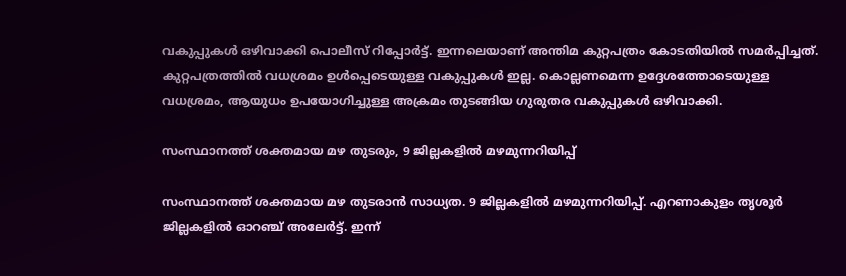വകുപ്പുകള്‍ ഒഴിവാക്കി പൊലീസ് റിപ്പോര്‍ട്ട്. ഇന്നലെയാണ് അന്തിമ കുറ്റപത്രം കോടതിയില്‍ സമര്‍പ്പിച്ചത്. കുറ്റപത്രത്തില്‍ വധശ്രമം ഉള്‍പ്പെടെയുള്ള വകുപ്പുകള്‍ ഇല്ല. കൊല്ലണമെന്ന ഉദ്ദേശത്തോടെയുള്ള വധശ്രമം, ആയുധം ഉപയോഗിച്ചുള്ള അക്രമം തുടങ്ങിയ ഗുരുതര വകുപ്പുകള്‍ ഒഴിവാക്കി.

സംസ്ഥാനത്ത് ശക്തമായ മഴ തുടരും, 9 ജില്ലകളില്‍ മഴമുന്നറിയിപ്പ്

സംസ്ഥാനത്ത് ശക്തമായ മഴ തുടരാന്‍ സാധ്യത. 9 ജില്ലകളില്‍ മഴമുന്നറിയിപ്പ്. എറണാകുളം തൃശൂര്‍ ജില്ലകളില്‍ ഓറഞ്ച് അലേര്‍ട്ട്. ഇന്ന്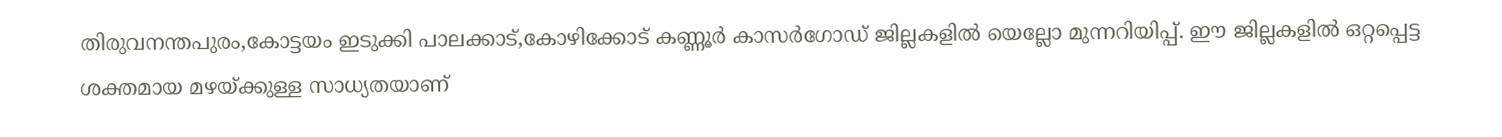തിരുവനന്തപുരം,കോട്ടയം ഇടുക്കി പാലക്കാട്,കോഴിക്കോട് കണ്ണൂര്‍ കാസര്‍ഗോഡ് ജില്ലകളില്‍ യെല്ലോ മുന്നറിയിപ്പ്. ഈ ജില്ലകളില്‍ ഒറ്റപ്പെട്ട ശക്തമായ മഴയ്ക്കുള്ള സാധ്യതയാണ്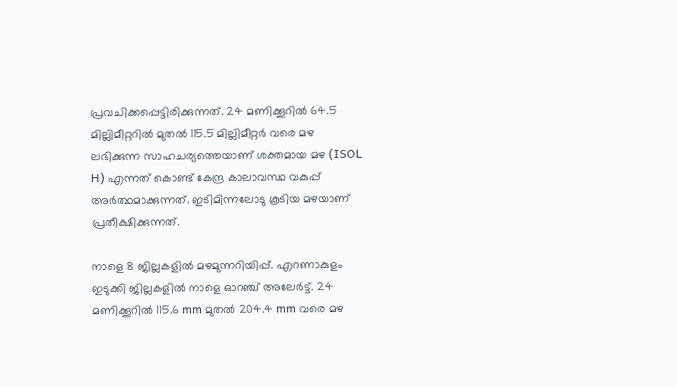പ്രവചിക്കപ്പെട്ടിരിക്കുന്നത്. 24 മണിക്കൂറില്‍ 64.5 മില്ലിമീറ്ററില്‍ മുതല്‍ 115.5 മില്ലിമീറ്റര്‍ വരെ മഴ ലഭിക്കുന്ന സാഹചര്യത്തെയാണ് ശക്തമായ മഴ (ISOL H) എന്നത് കൊണ്ട് കേന്ദ്ര കാലാവസ്ഥ വകുപ്പ് അര്‍ത്ഥമാക്കുന്നത്. ഇടിമിന്നലോടു കൂടിയ മഴയാണ് പ്രതീക്ഷിക്കുന്നത്.

നാളെ 8 ജില്ലകളില്‍ മഴമുന്നറിയിപ്പ്. എറണാകുളം ഇടുക്കി ജില്ലകളില്‍ നാളെ ഓറഞ്ച് അലേര്‍ട്ട്. 24 മണിക്കൂറില്‍ 115.6 mm മുതല്‍ 204.4 mm വരെ മഴ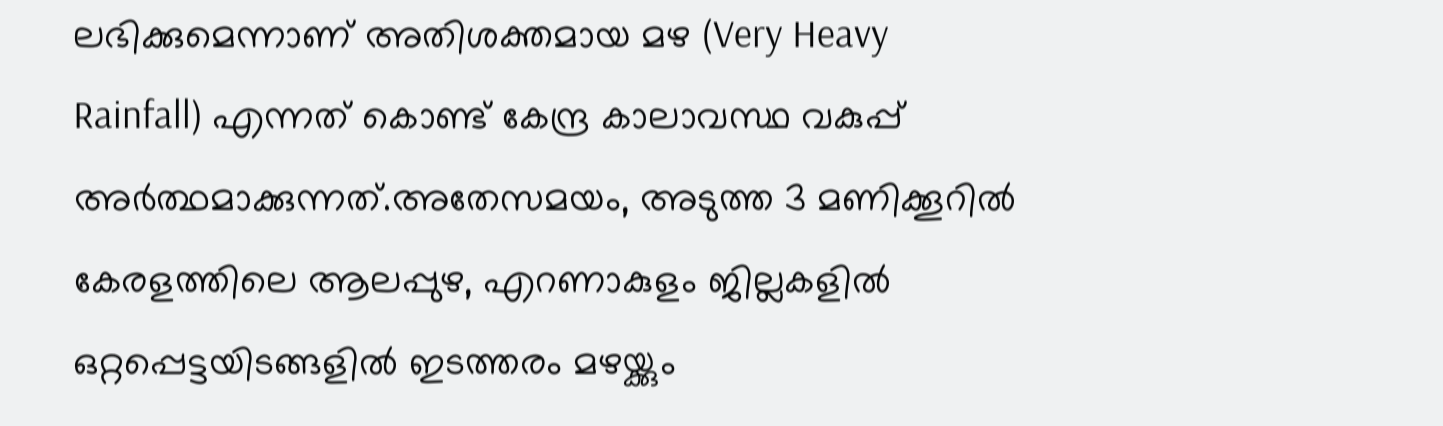ലഭിക്കുമെന്നാണ് അതിശക്തമായ മഴ (Very Heavy Rainfall) എന്നത് കൊണ്ട് കേന്ദ്ര കാലാവസ്ഥ വകുപ്പ് അര്‍ത്ഥമാക്കുന്നത്.അതേസമയം, അടുത്ത 3 മണിക്കൂറില്‍ കേരളത്തിലെ ആലപ്പുഴ, എറണാകുളം ജില്ലകളില്‍ ഒറ്റപ്പെട്ടയിടങ്ങളില്‍ ഇടത്തരം മഴയ്ക്കും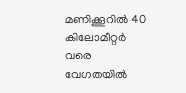മണിക്കൂറില്‍ 40 കിലോമീറ്റര്‍ വരെ വേഗതയില്‍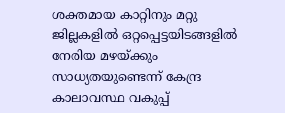ശക്തമായ കാറ്റിനും മറ്റു ജില്ലകളില്‍ ഒറ്റപ്പെട്ടയിടങ്ങളില്‍ നേരിയ മഴയ്ക്കും സാധ്യതയുണ്ടെന്ന് കേന്ദ്ര കാലാവസ്ഥ വകുപ്പ്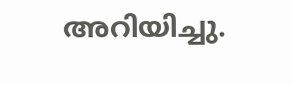അറിയിച്ചു.